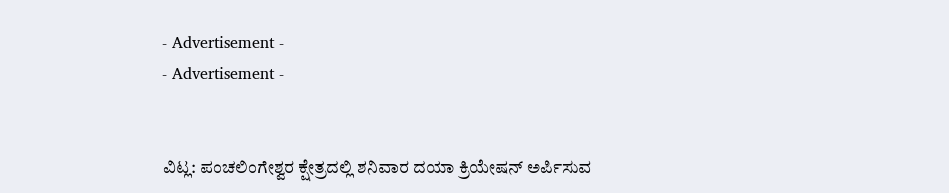- Advertisement -
- Advertisement -


ವಿಟ್ಲ: ಪಂಚಲಿಂಗೇಶ್ವರ ಕ್ಷೇತ್ರದಲ್ಲಿ ಶನಿವಾರ ದಯಾ ಕ್ರಿಯೇಷನ್ ಅರ್ಪಿಸುವ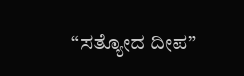“ಸತ್ಯೋದ ದೀಪ”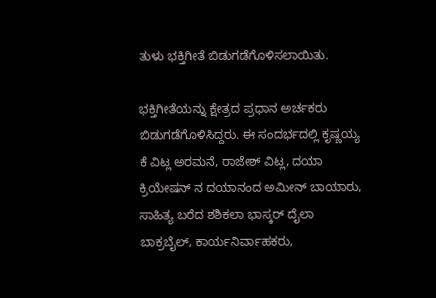ತುಳು ಭಕ್ತಿಗೀತೆ ಬಿಡುಗಡೆಗೊಳಿಸಲಾಯಿತು.

ಭಕ್ತಿಗೀತೆಯನ್ನು ಕ್ಷೇತ್ರದ ಪ್ರಧಾನ ಅರ್ಚಕರು ಬಿಡುಗಡೆಗೊಳಿಸಿದ್ದರು. ಈ ಸಂದರ್ಭದಲ್ಲಿ ಕೃಷ್ಣಯ್ಯ ಕೆ ವಿಟ್ಲ ಅರಮನೆ, ರಾಜೇಶ್ ವಿಟ್ಲ, ದಯಾ ಕ್ರಿಯೇಷನ್ ನ ದಯಾನಂದ ಅಮೀನ್ ಬಾಯಾರು, ಸಾಹಿತ್ಯ ಬರೆದ ಶಶಿಕಲಾ ಭಾಸ್ಕರ್ ದೈಲಾ ಬಾಕ್ರಬೈಲ್, ಕಾರ್ಯನಿರ್ವಾಹಕರು,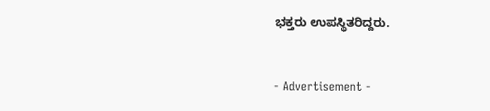ಭಕ್ತರು ಉಪಸ್ಥಿತರಿದ್ದರು.


- Advertisement -